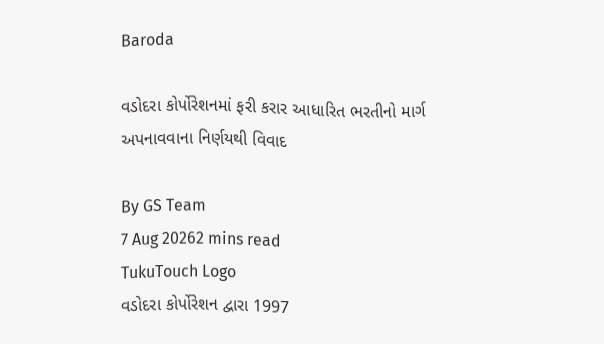Baroda

વડોદરા કોર્પોરેશનમાં ફરી કરાર આધારિત ભરતીનો માર્ગ અપનાવવાના નિર્ણયથી વિવાદ

By GS Team
7 Aug 20262 mins read
TukuTouch Logo
વડોદરા કોર્પોરેશન દ્વારા 1997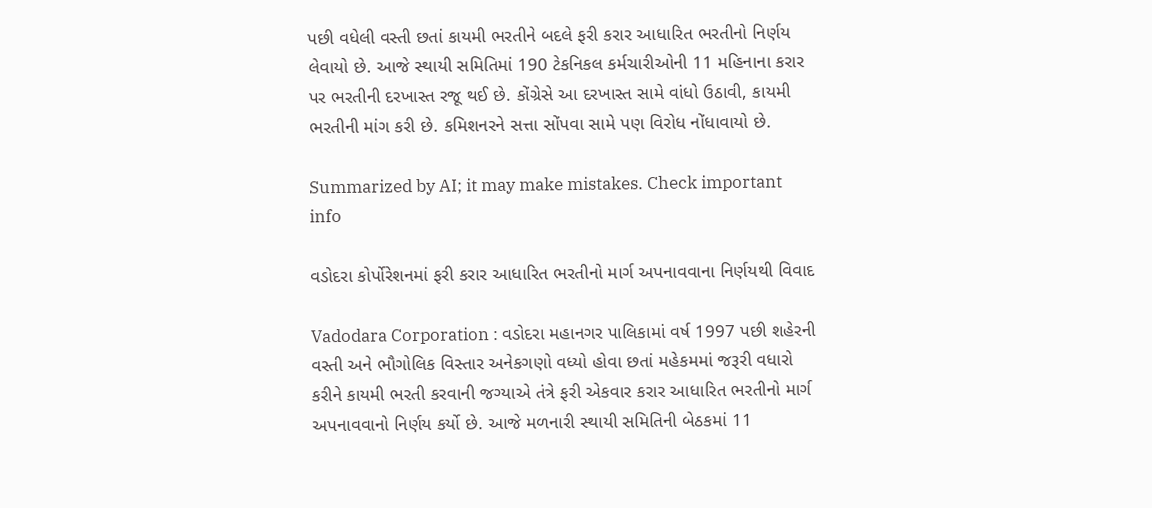પછી વધેલી વસ્તી છતાં કાયમી ભરતીને બદલે ફરી કરાર આધારિત ભરતીનો નિર્ણય લેવાયો છે. આજે સ્થાયી સમિતિમાં 190 ટેકનિકલ કર્મચારીઓની 11 મહિનાના કરાર પર ભરતીની દરખાસ્ત રજૂ થઈ છે. કોંગ્રેસે આ દરખાસ્ત સામે વાંધો ઉઠાવી, કાયમી ભરતીની માંગ કરી છે. કમિશનરને સત્તા સોંપવા સામે પણ વિરોધ નોંધાવાયો છે.

Summarized by AI; it may make mistakes. Check important info

વડોદરા કોર્પોરેશનમાં ફરી કરાર આધારિત ભરતીનો માર્ગ અપનાવવાના નિર્ણયથી વિવાદ

Vadodara Corporation : વડોદરા મહાનગર પાલિકામાં વર્ષ 1997 પછી શહેરની વસ્તી અને ભૌગોલિક વિસ્તાર અનેકગણો વધ્યો હોવા છતાં મહેકમમાં જરૂરી વધારો કરીને કાયમી ભરતી કરવાની જગ્યાએ તંત્રે ફરી એકવાર કરાર આધારિત ભરતીનો માર્ગ અપનાવવાનો નિર્ણય કર્યો છે. આજે મળનારી સ્થાયી સમિતિની બેઠકમાં 11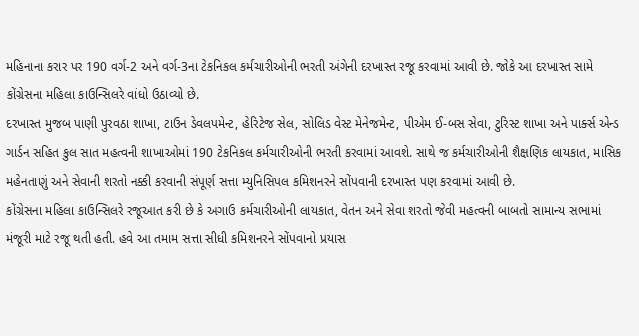મહિનાના કરાર પર 190 વર્ગ-2 અને વર્ગ-3ના ટેકનિકલ કર્મચારીઓની ભરતી અંગેની દરખાસ્ત રજૂ કરવામાં આવી છે. જોકે આ દરખાસ્ત સામે કોંગ્રેસના મહિલા કાઉન્સિલરે વાંધો ઉઠાવ્યો છે.
દરખાસ્ત મુજબ પાણી પુરવઠા શાખા, ટાઉન ડેવલપમેન્ટ, હેરિટેજ સેલ, સોલિડ વેસ્ટ મેનેજમેન્ટ, પીએમ ઈ-બસ સેવા, ટુરિસ્ટ શાખા અને પાર્ક્સ એન્ડ ગાર્ડન સહિત કુલ સાત મહત્વની શાખાઓમાં 190 ટેકનિકલ કર્મચારીઓની ભરતી કરવામાં આવશે. સાથે જ કર્મચારીઓની શૈક્ષણિક લાયકાત, માસિક મહેનતાણું અને સેવાની શરતો નક્કી કરવાની સંપૂર્ણ સત્તા મ્યુનિસિપલ કમિશનરને સોંપવાની દરખાસ્ત પણ કરવામાં આવી છે.
કોંગ્રેસના મહિલા કાઉન્સિલરે રજૂઆત કરી છે કે અગાઉ કર્મચારીઓની લાયકાત, વેતન અને સેવા શરતો જેવી મહત્વની બાબતો સામાન્ય સભામાં મંજૂરી માટે રજૂ થતી હતી. હવે આ તમામ સત્તા સીધી કમિશનરને સોંપવાનો પ્રયાસ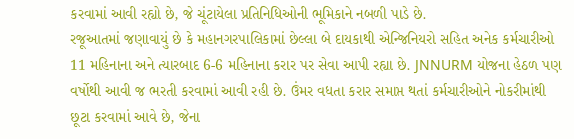કરવામાં આવી રહ્યો છે, જે ચૂંટાયેલા પ્રતિનિધિઓની ભૂમિકાને નબળી પાડે છે.
રજૂઆતમાં જણાવાયું છે કે મહાનગરપાલિકામાં છેલ્લા બે દાયકાથી એન્જિનિયરો સહિત અનેક કર્મચારીઓ 11 મહિનાના અને ત્યારબાદ 6-6 મહિનાના કરાર પર સેવા આપી રહ્યા છે. JNNURM યોજના હેઠળ પણ વર્ષોથી આવી જ ભરતી કરવામાં આવી રહી છે. ઉંમર વધતા કરાર સમાપ્ત થતાં કર્મચારીઓને નોકરીમાંથી છૂટા કરવામાં આવે છે, જેના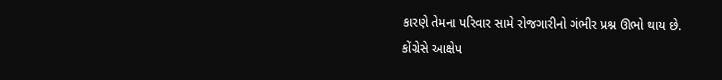કારણે તેમના પરિવાર સામે રોજગારીનો ગંભીર પ્રશ્ન ઊભો થાય છે.
કોંગ્રેસે આક્ષેપ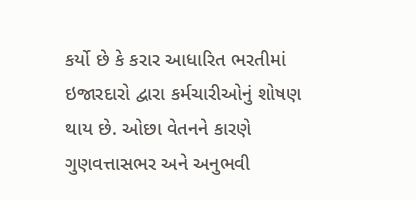કર્યો છે કે કરાર આધારિત ભરતીમાં ઇજારદારો દ્વારા કર્મચારીઓનું શોષણ થાય છે. ઓછા વેતનને કારણે ગુણવત્તાસભર અને અનુભવી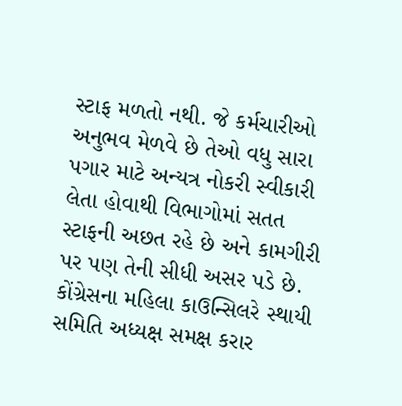સ્ટાફ મળતો નથી. જે કર્મચારીઓ અનુભવ મેળવે છે તેઓ વધુ સારા પગાર માટે અન્યત્ર નોકરી સ્વીકારી લેતા હોવાથી વિભાગોમાં સતત સ્ટાફની અછત રહે છે અને કામગીરી પર પણ તેની સીધી અસર પડે છે.
કોંગ્રેસના મહિલા કાઉન્સિલરે સ્થાયી સમિતિ અધ્યક્ષ સમક્ષ કરાર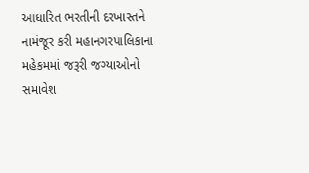આધારિત ભરતીની દરખાસ્તને નામંજૂર કરી મહાનગરપાલિકાના મહેકમમાં જરૂરી જગ્યાઓનો સમાવેશ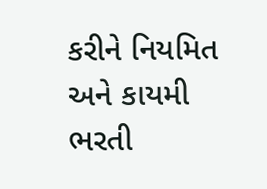કરીને નિયમિત અને કાયમી ભરતી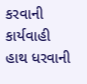કરવાની કાર્યવાહી હાથ ધરવાની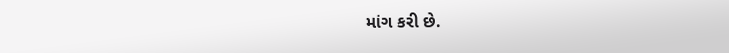માંગ કરી છે.